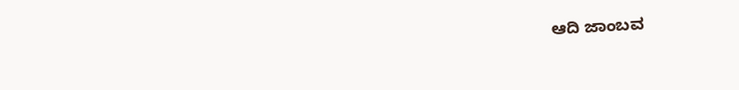ಆದಿ ಜಾಂಬವ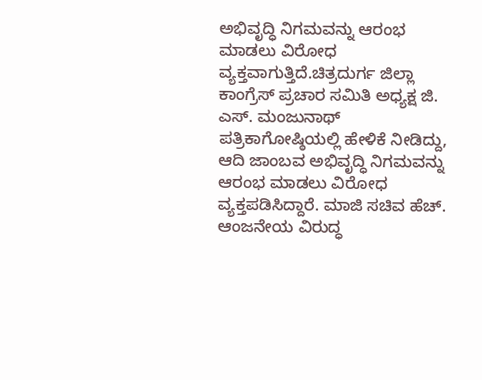ಅಭಿವೃದ್ಧಿ ನಿಗಮವನ್ನು ಆರಂಭ ಮಾಡಲು ವಿರೋಧ ವ್ಯಕ್ತವಾಗುತ್ತಿದೆ.ಚಿತ್ರದುರ್ಗ ಜಿಲ್ಲಾ ಕಾಂಗ್ರೆಸ್ ಪ್ರಚಾರ ಸಮಿತಿ ಅಧ್ಯಕ್ಷ ಜಿ. ಎಸ್. ಮಂಜುನಾಥ್ ಪತ್ರಿಕಾಗೋಷ್ಠಿಯಲ್ಲಿ ಹೇಳಿಕೆ ನೀಡಿದ್ದು, ಆದಿ ಜಾಂಬವ ಅಭಿವೃದ್ಧಿ ನಿಗಮವನ್ನು ಆರಂಭ ಮಾಡಲು ವಿರೋಧ ವ್ಯಕ್ತಪಡಿಸಿದ್ದಾರೆ. ಮಾಜಿ ಸಚಿವ ಹೆಚ್. ಆಂಜನೇಯ ವಿರುದ್ಧ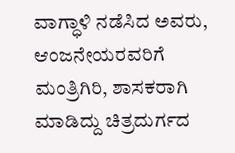ವಾಗ್ಧಾಳಿ ನಡೆಸಿದ ಅವರು, ಆಂಜನೇಯರವರಿಗೆ ಮಂತ್ರಿಗಿರಿ, ಶಾಸಕರಾಗಿ ಮಾಡಿದ್ದು ಚಿತ್ರದುರ್ಗದ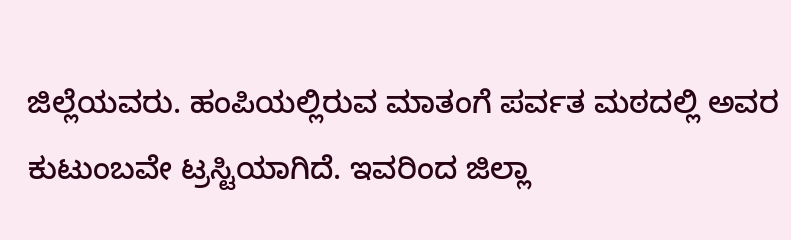ಜಿಲ್ಲೆಯವರು. ಹಂಪಿಯಲ್ಲಿರುವ ಮಾತಂಗೆ ಪರ್ವತ ಮಠದಲ್ಲಿ ಅವರ ಕುಟುಂಬವೇ ಟ್ರಸ್ಟಿಯಾಗಿದೆ. ಇವರಿಂದ ಜಿಲ್ಲಾ